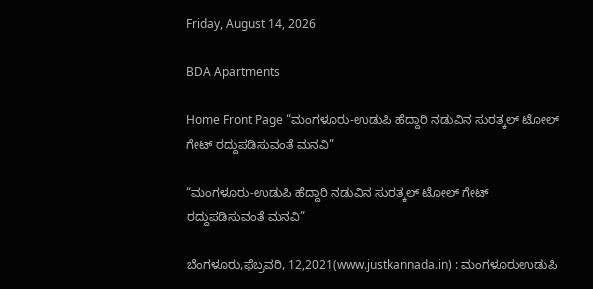Friday, August 14, 2026

BDA Apartments

Home Front Page “ಮಂಗಳೂರು-ಉಡುಪಿ ಹೆದ್ದಾರಿ ನಡುವಿನ ಸುರತ್ಕಲ್ ಟೋಲ್ ಗೇಟ್‌ ರದ್ದುಪಡಿಸುವಂತೆ ಮನವಿ”

“ಮಂಗಳೂರು-ಉಡುಪಿ ಹೆದ್ದಾರಿ ನಡುವಿನ ಸುರತ್ಕಲ್ ಟೋಲ್ ಗೇಟ್‌ ರದ್ದುಪಡಿಸುವಂತೆ ಮನವಿ”

ಬೆಂಗಳೂರು,ಫೆಬ್ರವರಿ, 12,2021(www.justkannada.in) : ಮಂಗಳೂರುಉಡುಪಿ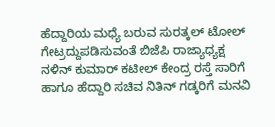ಹೆದ್ದಾರಿಯ ಮಧ್ಯೆ ಬರುವ ಸುರತ್ಕಲ್ ಟೋಲ್ ಗೇಟ್ರದ್ದುಪಡಿಸುವಂತೆ ಬಿಜೆಪಿ ರಾಜ್ಯಾಧ್ಯಕ್ಷ ನಳಿನ್ ಕುಮಾರ್ ಕಟೀಲ್ ಕೇಂದ್ರ ರಸ್ತೆ ಸಾರಿಗೆ ಹಾಗೂ ಹೆದ್ದಾರಿ ಸಚಿವ ನಿತಿನ್ ಗಡ್ಕರಿಗೆ ಮನವಿ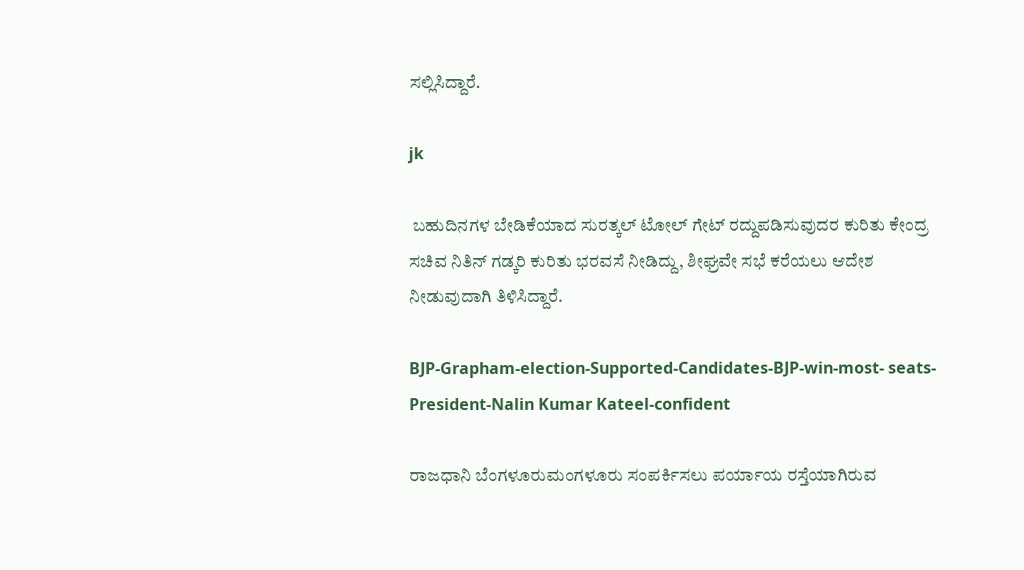ಸಲ್ಲಿಸಿದ್ದಾರೆ.

jk

 ಬಹುದಿನಗಳ ಬೇಡಿಕೆಯಾದ ಸುರತ್ಕಲ್ ಟೋಲ್ ಗೇಟ್ ರದ್ದುಪಡಿಸುವುದರ ಕುರಿತು ಕೇಂದ್ರ ಸಚಿವ ನಿತಿನ್ ಗಡ್ಕರಿ ಕುರಿತು ಭರವಸೆ ನೀಡಿದ್ದು, ಶೀಘ್ರವೇ ಸಭೆ ಕರೆಯಲು ಆದೇಶ ನೀಡುವುದಾಗಿ ತಿಳಿಸಿದ್ದಾರೆ.

BJP-Grapham-election-Supported-Candidates-BJP-win-most- seats-President-Nalin Kumar Kateel-confident

ರಾಜಧಾನಿ ಬೆಂಗಳೂರುಮಂಗಳೂರು ಸಂಪರ್ಕಿಸಲು ಪರ್ಯಾಯ ರಸ್ತೆಯಾಗಿರುವ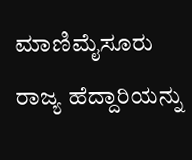ಮಾಣಿಮೈಸೂರು ರಾಜ್ಯ ಹೆದ್ದಾರಿಯನ್ನು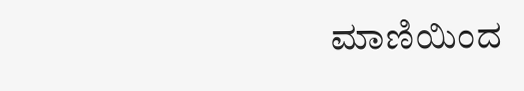ಮಾಣಿಯಿಂದ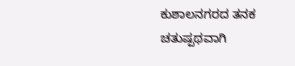ಕುಶಾಲನಗರದ ತನಕ ಚತುಷ್ಪಥವಾಗಿ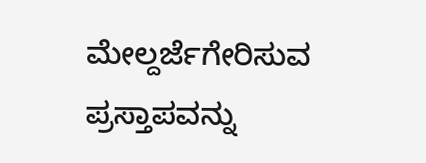ಮೇಲ್ದರ್ಜೆಗೇರಿಸುವ ಪ್ರಸ್ತಾಪವನ್ನು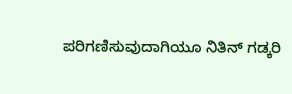ಪರಿಗಣಿಸುವುದಾಗಿಯೂ ನಿತಿನ್ ಗಡ್ಕರಿ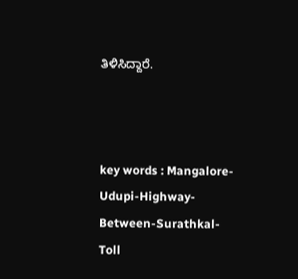ತಿಳಿಸಿದ್ದಾರೆ.



key words : Mangalore-Udupi-Highway-Between-Surathkal-
Toll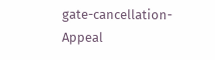gate-cancellation-Appeal